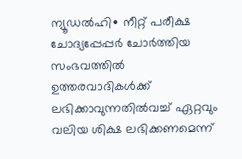ന്യൂഡൽഹി∙ നീറ്റ് പരീക്ഷ ചോദ്യപ്പേപ്പർ ചോർത്തിയ സംഭവത്തിൽ ഉത്തരവാദികൾക്ക് ലഭിക്കാവുന്നതിൽവച്ച് ഏറ്റവും വലിയ ശിക്ഷ ലഭിക്കണമെന്ന്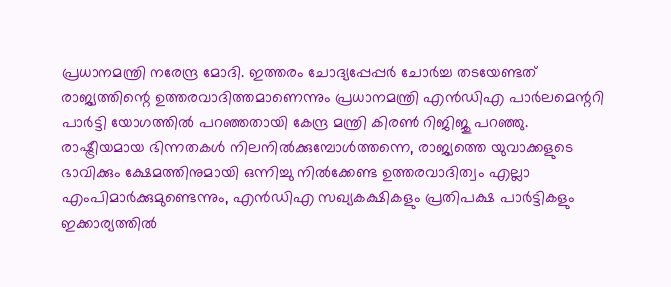പ്രധാനമന്ത്രി നരേന്ദ്ര മോദി. ഇത്തരം ചോദ്യപ്പേപ്പർ ചോർച്ച തടയേണ്ടത് രാജ്യത്തിന്റെ ഉത്തരവാദിത്തമാണെന്നും പ്രധാനമന്ത്രി എൻഡിഎ പാർലമെന്ററി പാർട്ടി യോഗത്തിൽ പറഞ്ഞതായി കേന്ദ്ര മന്ത്രി കിരൺ റിജിജു പറഞ്ഞു.
രാഷ്ട്രീയമായ ഭിന്നതകൾ നിലനിൽക്കുമ്പോൾത്തന്നെ, രാജ്യത്തെ യുവാക്കളുടെ ഭാവിക്കും ക്ഷേമത്തിനുമായി ഒന്നിച്ചു നിൽക്കേണ്ട ഉത്തരവാദിത്വം എല്ലാ എംപിമാർക്കുമുണ്ടെന്നും, എൻഡിഎ സഖ്യകക്ഷികളും പ്രതിപക്ഷ പാർട്ടികളും ഇക്കാര്യത്തിൽ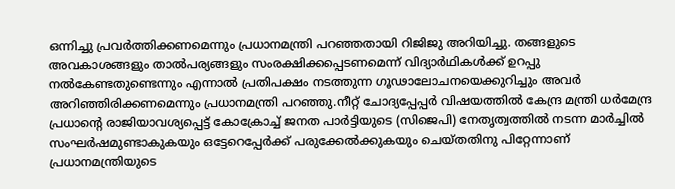ഒന്നിച്ചു പ്രവർത്തിക്കണമെന്നും പ്രധാനമന്ത്രി പറഞ്ഞതായി റിജിജു അറിയിച്ചു. തങ്ങളുടെ അവകാശങ്ങളും താൽപര്യങ്ങളും സംരക്ഷിക്കപ്പെടണമെന്ന് വിദ്യാർഥികൾക്ക് ഉറപ്പു നൽകേണ്ടതുണ്ടെന്നും എന്നാൽ പ്രതിപക്ഷം നടത്തുന്ന ഗൂഢാലോചനയെക്കുറിച്ചും അവർ അറിഞ്ഞിരിക്കണമെന്നും പ്രധാനമന്ത്രി പറഞ്ഞു.നീറ്റ് ചോദ്യപ്പേപ്പർ വിഷയത്തിൽ കേന്ദ്ര മന്ത്രി ധർമേന്ദ്ര പ്രധാന്റെ രാജിയാവശ്യപ്പെട്ട് കോക്രോച്ച് ജനത പാർട്ടിയുടെ (സിജെപി) നേതൃത്വത്തിൽ നടന്ന മാർച്ചിൽ സംഘർഷമുണ്ടാകുകയും ഒട്ടേറെപ്പേർക്ക് പരുക്കേൽക്കുകയും ചെയ്തതിനു പിറ്റേന്നാണ് പ്രധാനമന്ത്രിയുടെ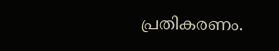പ്രതികരണം.